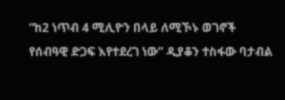“ከ2 ነጥብ 4 ሚሊዮን በላይ ለሚኾኑ ወገኖች የሰብዓዊ ድጋፍ እየተደረገ ነው” ዲያቆን ተስፋው ባታብል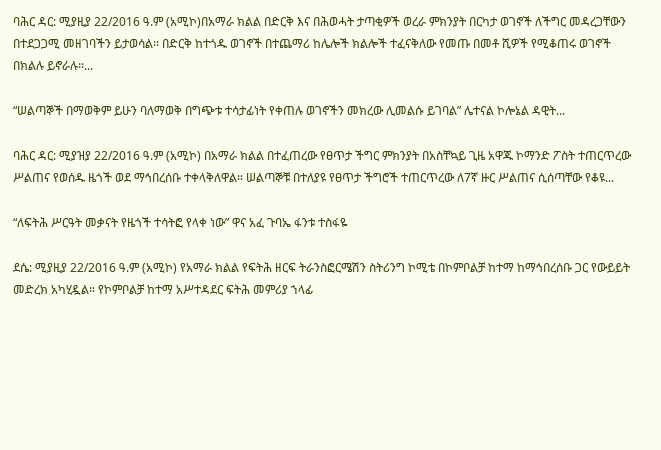ባሕር ዳር: ሚያዚያ 22/2016 ዓ.ም (አሚኮ)በአማራ ክልል በድርቅ እና በሕወሓት ታጣቂዎች ወረራ ምክንያት በርካታ ወገኖች ለችግር መዳረጋቸውን በተደጋጋሚ መዘገባችን ይታወሳል፡፡ በድርቅ ከተጎዱ ወገኖች በተጨማሪ ከሌሎች ክልሎች ተፈናቅለው የመጡ በመቶ ሺዎች የሚቆጠሩ ወገኖች በክልሉ ይኖራሉ፡፡...

“ሠልጣኞች በማወቅም ይሁን ባለማወቅ በግጭቱ ተሳታፊነት የቀጠሉ ወገኖችን መክረው ሊመልሱ ይገባል” ሌተናል ኮሎኔል ዳዊት...

ባሕር ዳር: ሚያዝያ 22/2016 ዓ.ም (አሚኮ) በአማራ ክልል በተፈጠረው የፀጥታ ችግር ምክንያት በአስቸኳይ ጊዜ አዋጁ ኮማንድ ፖስት ተጠርጥረው ሥልጠና የወሰዱ ዜጎች ወደ ማኅበረሰቡ ተቀላቅለዋል። ሠልጣኞቹ በተለያዩ የፀጥታ ችግሮች ተጠርጥረው ለ7ኛ ዙር ሥልጠና ሲሰጣቸው የቆዩ...

“ለፍትሕ ሥርዓት መቃናት የዜጎች ተሳትፎ የላቀ ነው” ዋና አፈ ጉባኤ ፋንቱ ተስፋዬ

ደሴ: ሚያዚያ 22/2016 ዓ.ም (አሚኮ) የአማራ ክልል የፍትሕ ዘርፍ ትራንስፎርሜሽን ስትሪንግ ኮሚቴ በኮምቦልቻ ከተማ ከማኅበረሰቡ ጋር የውይይት መድረክ አካሂዷል። የኮምቦልቻ ከተማ አሥተዳደር ፍትሕ መምሪያ ኀላፊ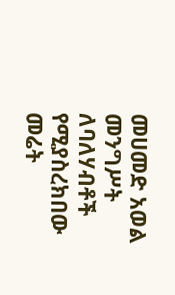መሀመድ አወል መንግሥት ለባለሃብቶች የሚያስረክበው መሬት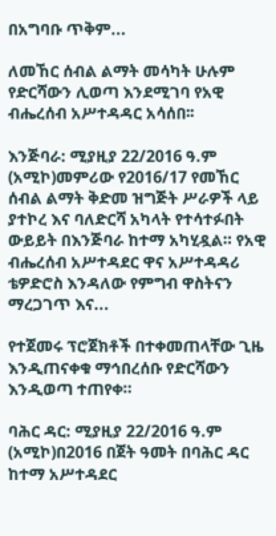በአግባቡ ጥቅም...

ለመኸር ሰብል ልማት መሳካት ሁሉም የድርሻውን ሊወጣ እንደሚገባ የአዊ ብሔረሰብ አሥተዳዳር አሳሰበ፡፡

እንጅባራ: ሚያዚያ 22/2016 ዓ.ም (አሚኮ)መምሪው የ2016/17 የመኸር ሰብል ልማት ቅድመ ዝግጅት ሥራዎች ላይ ያተኮረ እና ባለድርሻ አካላት የተሳተፉበት ውይይት በእንጅባራ ከተማ አካሂዷል። የአዊ ብሔረሰብ አሥተዳደር ዋና አሥተዳዳሪ ቴዎድሮስ እንዳለው የምግብ ዋስትናን ማረጋገጥ እና...

የተጀመሩ ፕሮጀክቶች በተቀመጠላቸው ጊዜ እንዲጠናቀቁ ማኅበረሰቡ የድርሻውን እንዲወጣ ተጠየቀ።

ባሕር ዳር: ሚያዚያ 22/2016 ዓ.ም (አሚኮ)በ2016 በጀት ዓመት በባሕር ዳር ከተማ አሥተዳደር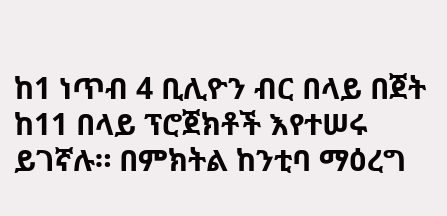ከ1 ነጥብ 4 ቢሊዮን ብር በላይ በጀት ከ11 በላይ ፕሮጀክቶች እየተሠሩ ይገኛሉ። በምክትል ከንቲባ ማዕረግ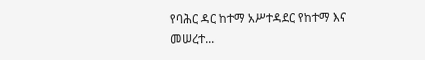የባሕር ዳር ከተማ አሥተዳደር የከተማ እና መሠረተ...